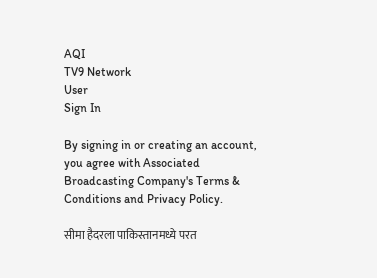AQI
TV9 Network
User
Sign In

By signing in or creating an account, you agree with Associated Broadcasting Company's Terms & Conditions and Privacy Policy.

सीमा हैदरला पाकिस्तानमध्ये परत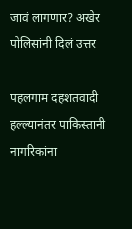जावं लागणार? अखेर पोलिसांनी दिलं उत्तर

पहलगाम दहशतवादी हल्ल्यानंतर पाकिस्तानी नागरिकांना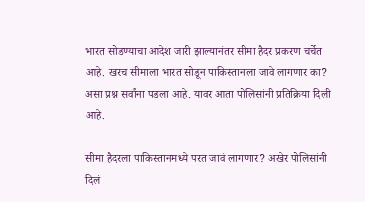भारत सोडण्याचा आदेश जारी झाल्यानंतर सीमा हैदर प्रकरण चर्चेत आहे. खरच सीमाला भारत सोडून पाकिस्तानला जावे लागणार का? असा प्रश्न सर्वांना पडला आहे. यावर आता पोलिसांनी प्रतिक्रिया दिली आहे.

सीमा हैदरला पाकिस्तानमध्ये परत जावं लागणार? अखेर पोलिसांनी दिलं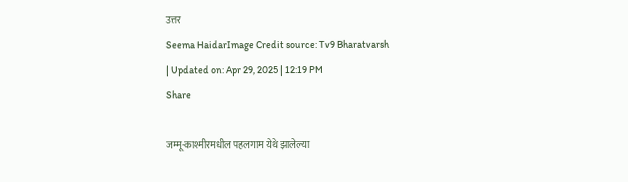उत्तर
Seema HaidarImage Credit source: Tv9 Bharatvarsh
| Updated on: Apr 29, 2025 | 12:19 PM
Share

जम्मू-काश्मीरमधील पहलगाम येथे झालेल्या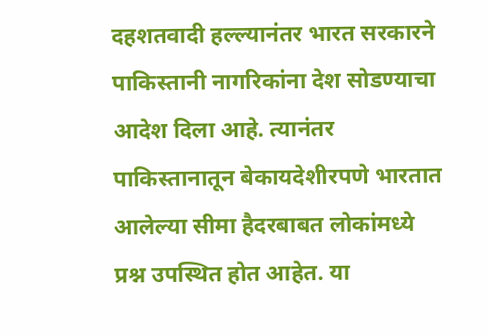दहशतवादी हल्ल्यानंतर भारत सरकारने पाकिस्तानी नागरिकांना देश सोडण्याचा आदेश दिला आहे. त्यानंतर पाकिस्तानातून बेकायदेशीरपणे भारतात आलेल्या सीमा हैदरबाबत लोकांमध्ये प्रश्न उपस्थित होत आहेत. या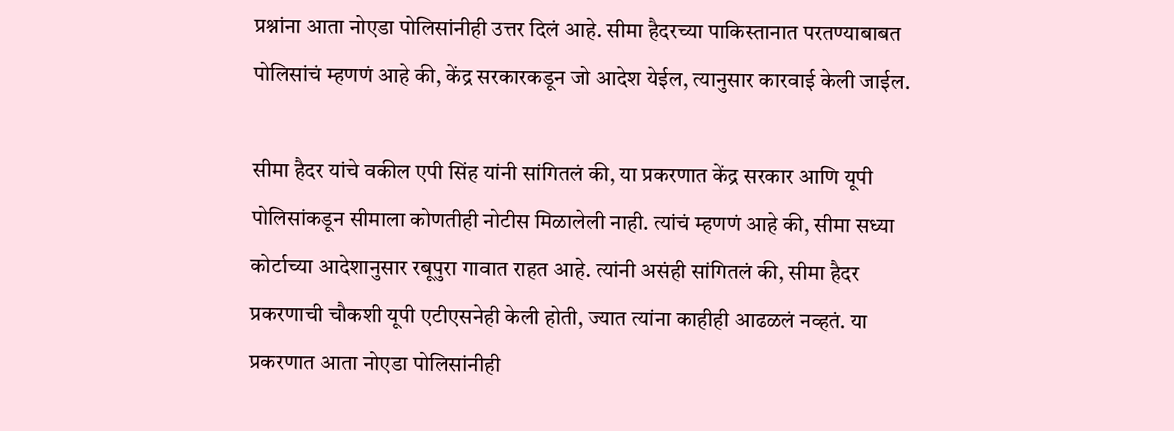प्रश्नांना आता नोएडा पोलिसांनीही उत्तर दिलं आहे. सीमा हैदरच्या पाकिस्तानात परतण्याबाबत पोलिसांचं म्हणणं आहे की, केंद्र सरकारकडून जो आदेश येईल, त्यानुसार कारवाई केली जाईल.

सीमा हैदर यांचे वकील एपी सिंह यांनी सांगितलं की, या प्रकरणात केंद्र सरकार आणि यूपी पोलिसांकडून सीमाला कोणतीही नोटीस मिळालेली नाही. त्यांचं म्हणणं आहे की, सीमा सध्या कोर्टाच्या आदेशानुसार रबूपुरा गावात राहत आहे. त्यांनी असंही सांगितलं की, सीमा हैदर प्रकरणाची चौकशी यूपी एटीएसनेही केली होती, ज्यात त्यांना काहीही आढळलं नव्हतं. या प्रकरणात आता नोएडा पोलिसांनीही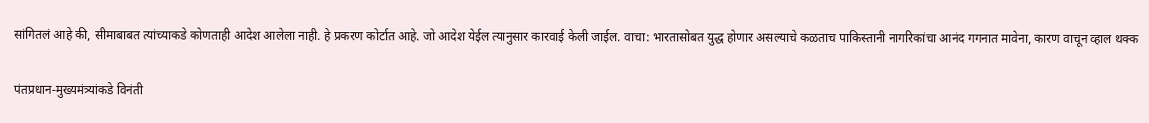सांगितलं आहे की, सीमाबाबत त्यांच्याकडे कोणताही आदेश आलेला नाही. हे प्रकरण कोर्टात आहे. जो आदेश येईल त्यानुसार कारवाई केली जाईल. वाचा: भारतासोबत युद्ध होणार असल्याचे कळताच पाकिस्तानी नागरिकांचा आनंद गगनात मावेना, कारण वाचून व्हाल थक्क

पंतप्रधान-मुख्यमंत्र्यांकडे विनंती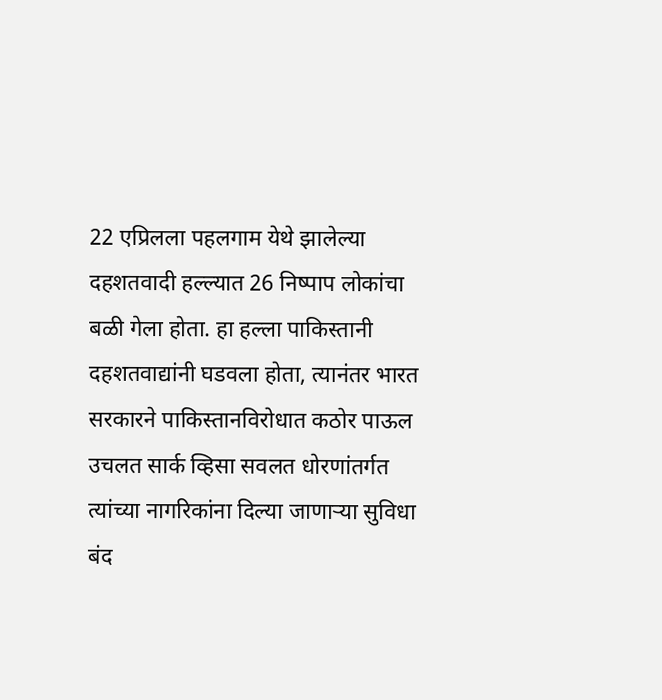22 एप्रिलला पहलगाम येथे झालेल्या दहशतवादी हल्ल्यात 26 निष्पाप लोकांचा बळी गेला होता. हा हल्ला पाकिस्तानी दहशतवाद्यांनी घडवला होता, त्यानंतर भारत सरकारने पाकिस्तानविरोधात कठोर पाऊल उचलत सार्क व्हिसा सवलत धोरणांतर्गत त्यांच्या नागरिकांना दिल्या जाणाऱ्या सुविधा बंद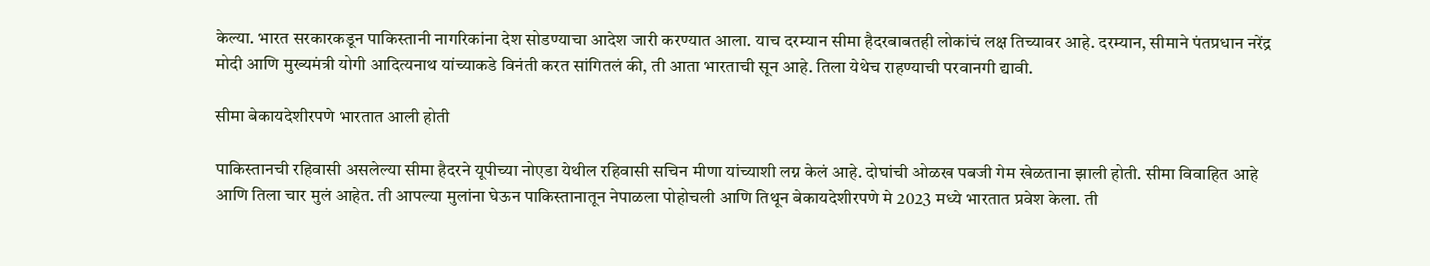केल्या. भारत सरकारकडून पाकिस्तानी नागरिकांना देश सोडण्याचा आदेश जारी करण्यात आला. याच दरम्यान सीमा हैदरबाबतही लोकांचं लक्ष तिच्यावर आहे. दरम्यान, सीमाने पंतप्रधान नरेंद्र मोदी आणि मुख्यमंत्री योगी आदित्यनाथ यांच्याकडे विनंती करत सांगितलं की, ती आता भारताची सून आहे. तिला येथेच राहण्याची परवानगी द्यावी.

सीमा बेकायदेशीरपणे भारतात आली होती

पाकिस्तानची रहिवासी असलेल्या सीमा हैदरने यूपीच्या नोएडा येथील रहिवासी सचिन मीणा यांच्याशी लग्न केलं आहे. दोघांची ओळख पबजी गेम खेळताना झाली होती. सीमा विवाहित आहे आणि तिला चार मुलं आहेत. ती आपल्या मुलांना घेऊन पाकिस्तानातून नेपाळला पोहोचली आणि तिथून बेकायदेशीरपणे मे 2023 मध्ये भारतात प्रवेश केला. ती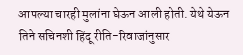आपल्या चारही मुलांना घेऊन आली होती. येथे येऊन तिने सचिनशी हिंदू रीति-रिवाजांनुसार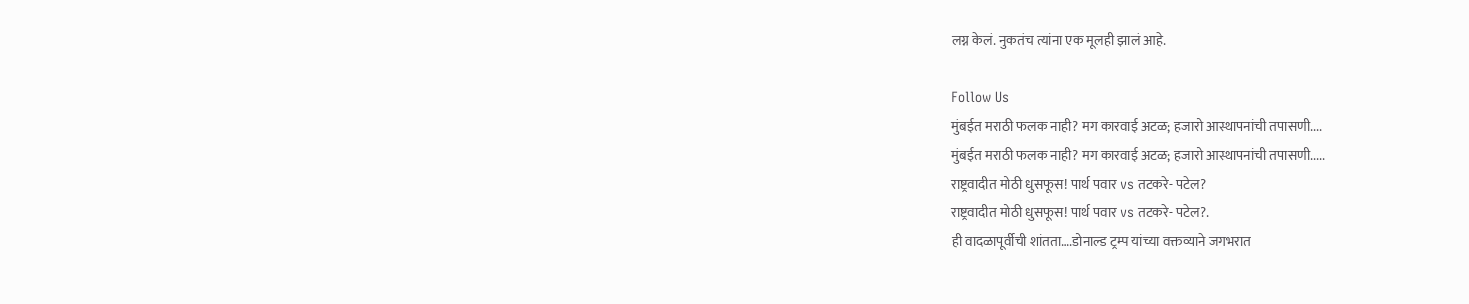लग्न केलं. नुकतंच त्यांना एक मूलही झालं आहे.

Follow Us
मुंबईत मराठी फलक नाही? मग कारवाई अटळ; हजारो आस्थापनांची तपासणी....
मुंबईत मराठी फलक नाही? मग कारवाई अटळ; हजारो आस्थापनांची तपासणी.....
राष्ट्रवादीत मोठी धुसफूस! पार्थ पवार vs तटकरे- पटेल?
राष्ट्रवादीत मोठी धुसफूस! पार्थ पवार vs तटकरे- पटेल?.
ही वादळापूर्वीची शांतता….डोनाल्ड ट्रम्प यांच्या वक्तव्याने जगभरात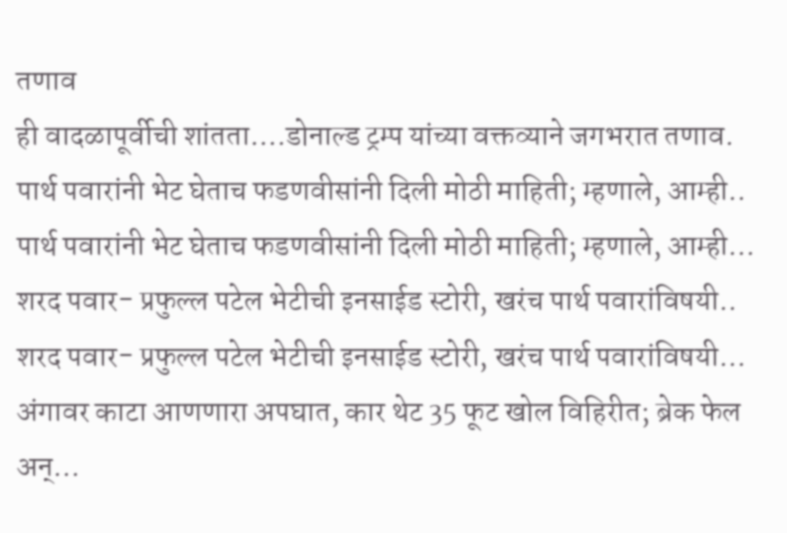तणाव
ही वादळापूर्वीची शांतता….डोनाल्ड ट्रम्प यांच्या वक्तव्याने जगभरात तणाव.
पार्थ पवारांनी भेट घेताच फडणवीसांनी दिली मोठी माहिती; म्हणाले, आम्ही..
पार्थ पवारांनी भेट घेताच फडणवीसांनी दिली मोठी माहिती; म्हणाले, आम्ही...
शरद पवार- प्रफुल्ल पटेल भेटीची इनसाईड स्टोरी, खरंच पार्थ पवारांविषयी..
शरद पवार- प्रफुल्ल पटेल भेटीची इनसाईड स्टोरी, खरंच पार्थ पवारांविषयी...
अंगावर काटा आणणारा अपघात, कार थेट 35 फूट खोल विहिरीत; ब्रेक फेल अन्...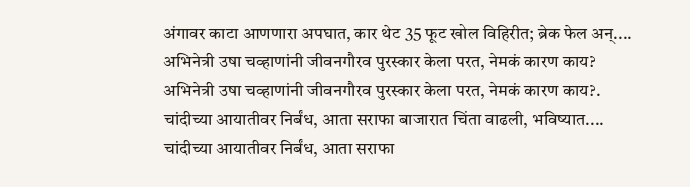अंगावर काटा आणणारा अपघात, कार थेट 35 फूट खोल विहिरीत; ब्रेक फेल अन्....
अभिनेत्री उषा चव्हाणांनी जीवनगौरव पुरस्कार केला परत, नेमकं कारण काय?
अभिनेत्री उषा चव्हाणांनी जीवनगौरव पुरस्कार केला परत, नेमकं कारण काय?.
चांदीच्या आयातीवर निर्बंध, आता सराफा बाजारात चिंता वाढली, भविष्यात....
चांदीच्या आयातीवर निर्बंध, आता सराफा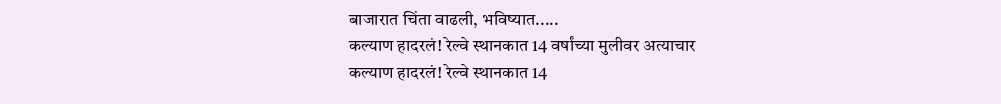बाजारात चिंता वाढली, भविष्यात.....
कल्याण हादरलं! रेल्वे स्थानकात 14 वर्षांच्या मुलीवर अत्याचार
कल्याण हादरलं! रेल्वे स्थानकात 14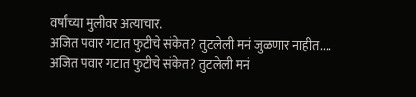वर्षांच्या मुलीवर अत्याचार.
अजित पवार गटात फुटीचे संकेत? तुटलेली मनं जुळणार नाहीत....
अजित पवार गटात फुटीचे संकेत? तुटलेली मनं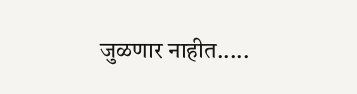जुळणार नाहीत.....